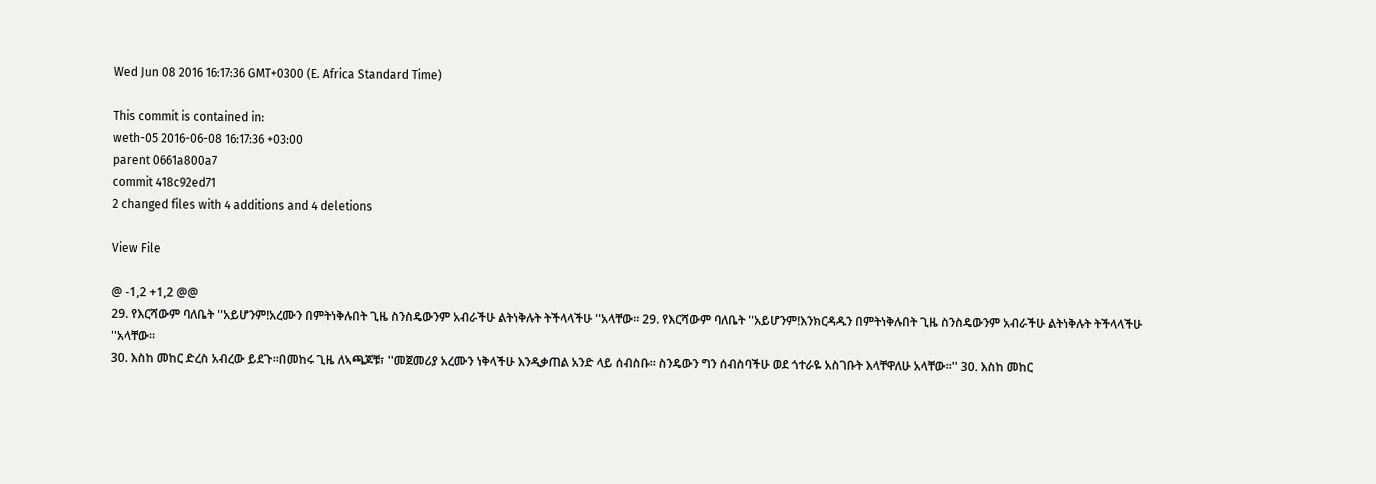Wed Jun 08 2016 16:17:36 GMT+0300 (E. Africa Standard Time)

This commit is contained in:
weth-05 2016-06-08 16:17:36 +03:00
parent 0661a800a7
commit 418c92ed71
2 changed files with 4 additions and 4 deletions

View File

@ -1,2 +1,2 @@
29. የእርሻውም ባለቤት ''አይሆንም!አረሙን በምትነቅሉበት ጊዜ ስንስዴውንም አብራችሁ ልትነቅሉት ትችላላችሁ ''አላቸው። 29. የእርሻውም ባለቤት ''አይሆንም!እንክርዳዱን በምትነቅሉበት ጊዜ ስንስዴውንም አብራችሁ ልትነቅሉት ትችላላችሁ ''አላቸው።
30. እስከ መከር ድረስ አብረው ይደጉ።በመከሩ ጊዜ ለኣጫጆቹ፣ ''መጀመሪያ አረሙን ነቅላችሁ እንዲቃጠል አንድ ላይ ሰብስቡ። ስንዴውን ግን ሰብስባችሁ ወደ ጎተራዬ አስገቡት እላቸዋለሁ አላቸው።'' 30. እስከ መከር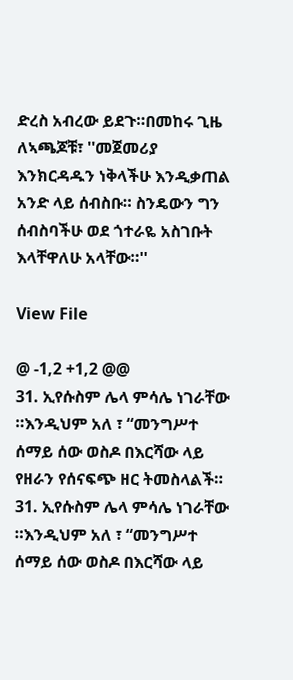ድረስ አብረው ይደጉ።በመከሩ ጊዜ ለኣጫጆቹ፣ ''መጀመሪያ እንክርዳዱን ነቅላችሁ እንዲቃጠል አንድ ላይ ሰብስቡ። ስንዴውን ግን ሰብስባችሁ ወደ ጎተራዬ አስገቡት እላቸዋለሁ አላቸው።''

View File

@ -1,2 +1,2 @@
31. ኢየሱስም ሌላ ምሳሌ ነገራቸው ።እንዲህም አለ ፣ “መንግሥተ ሰማይ ሰው ወስዶ በእርሻው ላይ የዘራን የሰናፍጭ ዘር ትመስላልች። 31. ኢየሱስም ሌላ ምሳሌ ነገራቸው ።እንዲህም አለ ፣ “መንግሥተ ሰማይ ሰው ወስዶ በእርሻው ላይ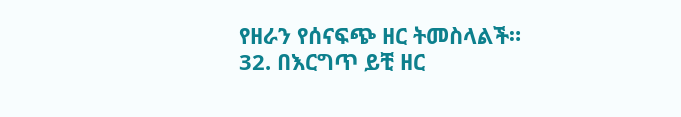የዘራን የሰናፍጭ ዘር ትመስላልች።
32. በእርግጥ ይቺ ዘር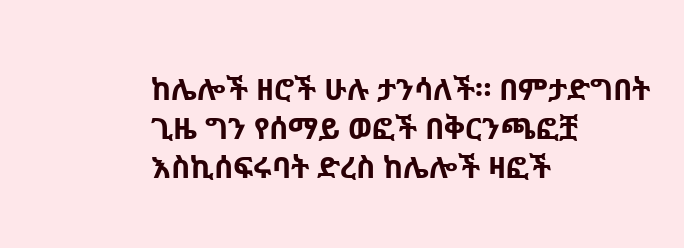ከሌሎች ዘሮች ሁሉ ታንሳለች። በምታድግበት ጊዜ ግን የሰማይ ወፎች በቅርንጫፎቿ እስኪሰፍሩባት ድረስ ከሌሎች ዛፎች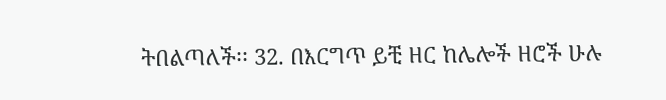ትበልጣለች፡፡ 32. በእርግጥ ይቺ ዘር ከሌሎች ዘሮች ሁሉ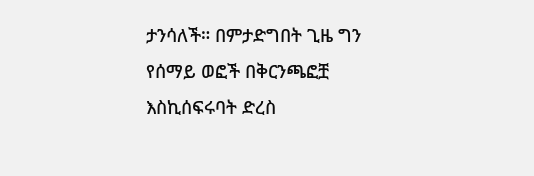ታንሳለች። በምታድግበት ጊዜ ግን የሰማይ ወፎች በቅርንጫፎቿ እስኪሰፍሩባት ድረስ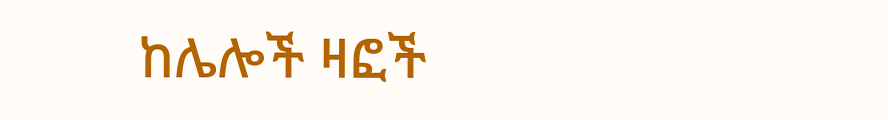ከሌሎች ዛፎች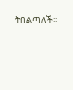ትበልጣለች፡፡